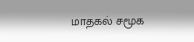மாதகல் சமூக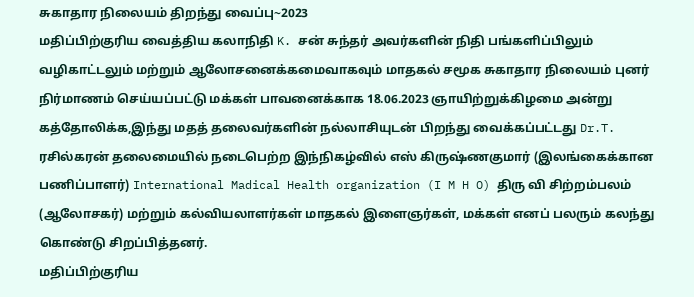சுகாதார நிலையம் திறந்து வைப்பு~2023
மதிப்பிற்குரிய வைத்திய கலாநிதி K. சன் சுந்தர் அவர்களின் நிதி பங்களிப்பிலும்
வழிகாட்டலும் மற்றும் ஆலோசனைக்கமைவாகவும் மாதகல் சமூக சுகாதார நிலையம் புனர் நிர்மாணம் செய்யப்பட்டு மக்கள் பாவனைக்காக 18.06.2023 ஞாயிற்றுக்கிழமை அன்று கத்தோலிக்க,இந்து மதத் தலைவர்களின் நல்லாசியுடன் பிறந்து வைக்கப்பட்டது Dr.T. ரசில்கரன் தலைமையில் நடைபெற்ற இந்நிகழ்வில் எஸ் கிருஷ்ணகுமார் (இலங்கைக்கான பணிப்பாளர்) International Madical Health organization (I M H O) திரு வி சிற்றம்பலம் (ஆலோசகர்) மற்றும் கல்வியலாளர்கள் மாதகல் இளைஞர்கள், மக்கள் எனப் பலரும் கலந்து கொண்டு சிறப்பித்தனர்.
மதிப்பிற்குரிய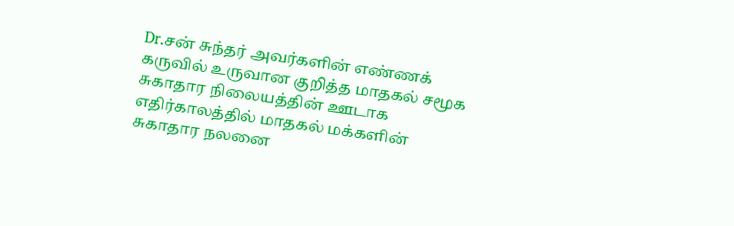Dr.சன் சுந்தர் அவர்களின் எண்ணக் கருவில் உருவான குறித்த மாதகல் சமூக சுகாதார நிலையத்தின் ஊடாக எதிர்காலத்தில் மாதகல் மக்களின் சுகாதார நலனை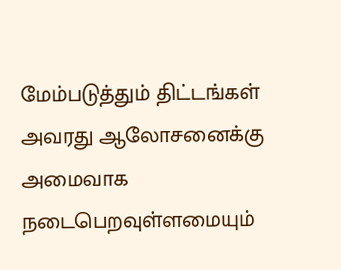மேம்படுத்தும் திட்டங்கள் அவரது ஆலோசனைக்கு அமைவாக நடைபெறவுள்ளமையும்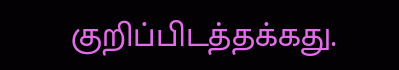குறிப்பிடத்தக்கது.